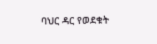ባህር ዳር የወደቁት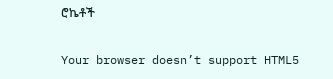ሮኬቶች

Your browser doesn’t support HTML5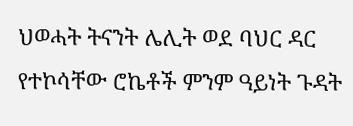ህወሓት ትናንት ሌሊት ወደ ባህር ዳር የተኮሳቸው ሮኬቶች ምንም ዓይነት ጉዳት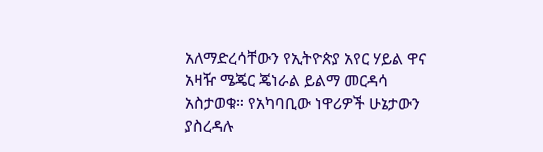አለማድረሳቸውን የኢትዮጵያ አየር ሃይል ዋና አዛዥ ሜጄር ጄነራል ይልማ መርዳሳ አስታወቁ። የአካባቢው ነዋሪዎች ሁኔታውን ያስረዳሉ